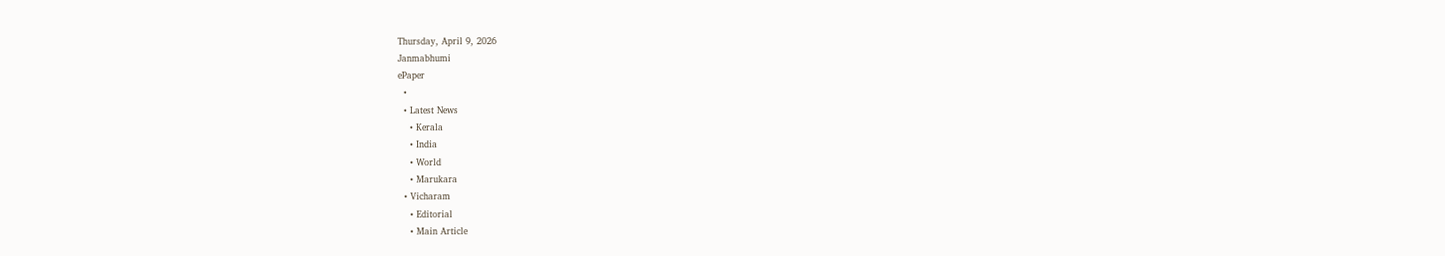Thursday, April 9, 2026
Janmabhumi
ePaper
  •
  • Latest News
    • Kerala
    • India
    • World
    • Marukara
  • Vicharam
    • Editorial
    • Main Article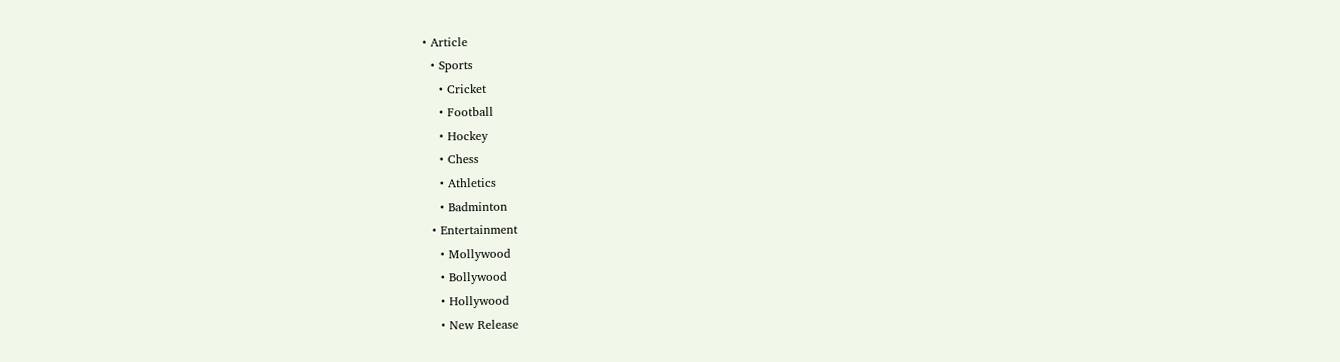• Article
  • Sports
    • Cricket
    • Football
    • Hockey
    • Chess
    • Athletics
    • Badminton
  • Entertainment
    • Mollywood
    • Bollywood
    • Hollywood
    • New Release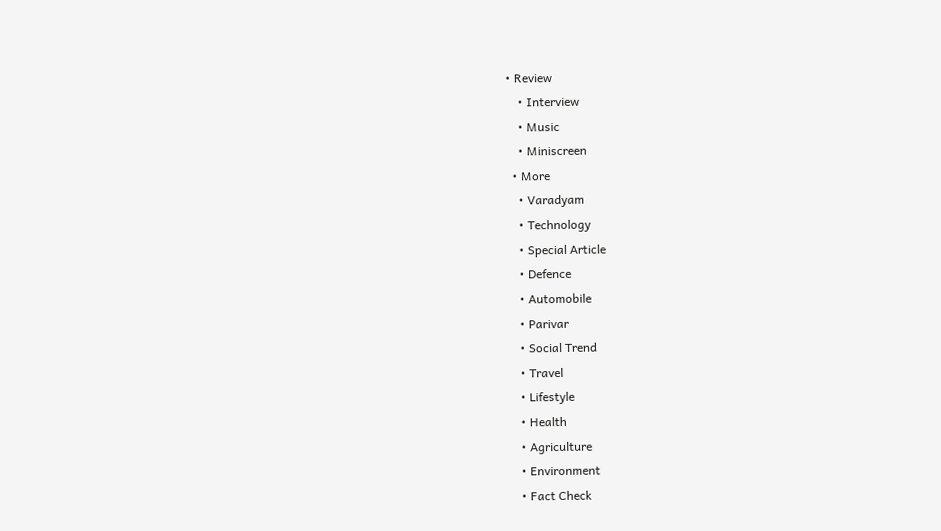• Review
    • Interview
    • Music
    • Miniscreen
  • More
    • Varadyam
    • Technology
    • Special Article
    • Defence
    • Automobile
    • Parivar
    • Social Trend
    • Travel
    • Lifestyle
    • Health
    • Agriculture
    • Environment
    • Fact Check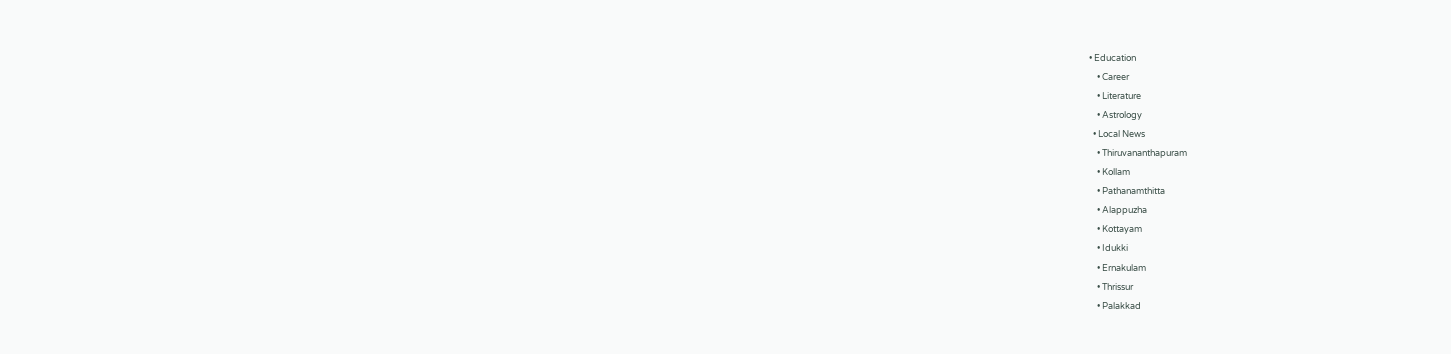• Education
    • Career
    • Literature
    • Astrology
  • Local News
    • Thiruvananthapuram
    • Kollam
    • Pathanamthitta
    • Alappuzha
    • Kottayam
    • Idukki
    • Ernakulam
    • Thrissur
    • Palakkad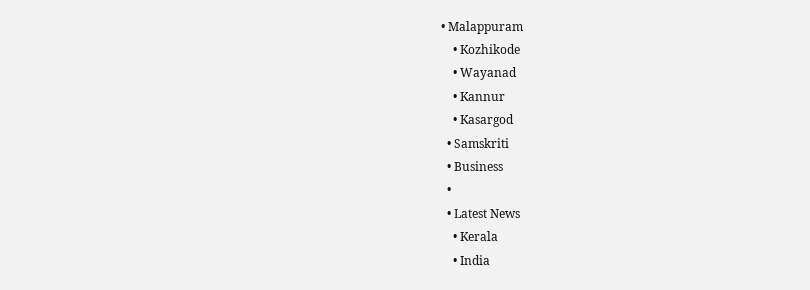• Malappuram
    • Kozhikode
    • Wayanad
    • Kannur
    • Kasargod
  • Samskriti
  • Business
  •
  • Latest News
    • Kerala
    • India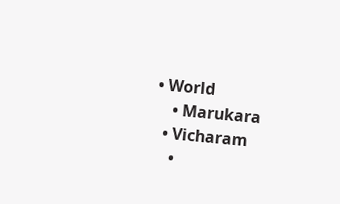• World
    • Marukara
  • Vicharam
    •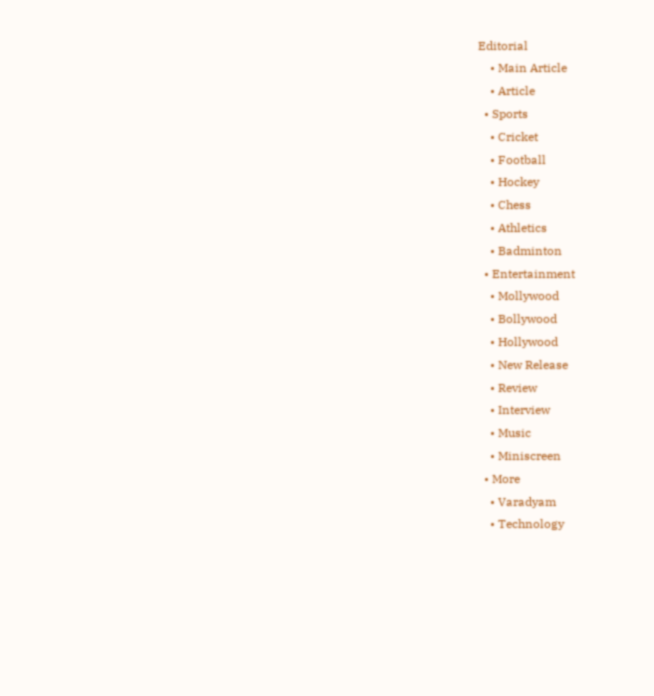Editorial
    • Main Article
    • Article
  • Sports
    • Cricket
    • Football
    • Hockey
    • Chess
    • Athletics
    • Badminton
  • Entertainment
    • Mollywood
    • Bollywood
    • Hollywood
    • New Release
    • Review
    • Interview
    • Music
    • Miniscreen
  • More
    • Varadyam
    • Technology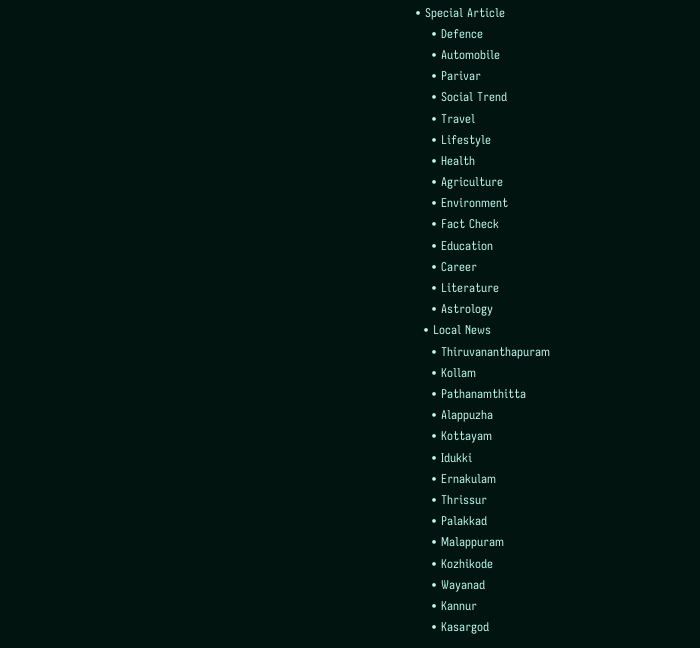• Special Article
    • Defence
    • Automobile
    • Parivar
    • Social Trend
    • Travel
    • Lifestyle
    • Health
    • Agriculture
    • Environment
    • Fact Check
    • Education
    • Career
    • Literature
    • Astrology
  • Local News
    • Thiruvananthapuram
    • Kollam
    • Pathanamthitta
    • Alappuzha
    • Kottayam
    • Idukki
    • Ernakulam
    • Thrissur
    • Palakkad
    • Malappuram
    • Kozhikode
    • Wayanad
    • Kannur
    • Kasargod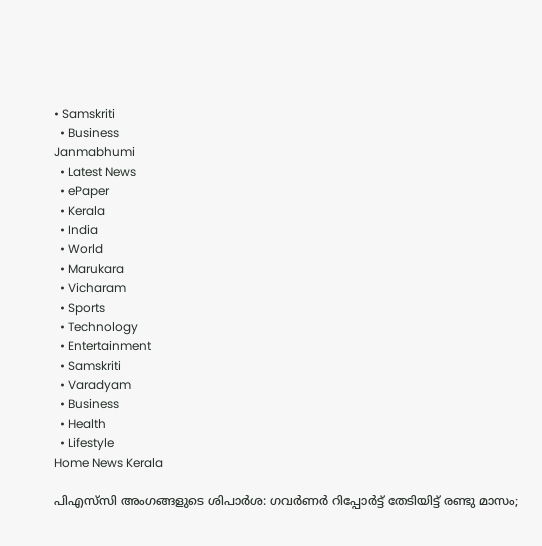• Samskriti
  • Business
Janmabhumi
  • Latest News
  • ePaper
  • Kerala
  • India
  • World
  • Marukara
  • Vicharam
  • Sports
  • Technology
  • Entertainment
  • Samskriti
  • Varadyam
  • Business
  • Health
  • Lifestyle
Home News Kerala

പിഎസ്‌സി അംഗങ്ങളുടെ ശിപാര്‍ശ: ഗവര്‍ണര്‍ റിപ്പോര്‍ട്ട് തേടിയിട്ട് രണ്ടു മാസം;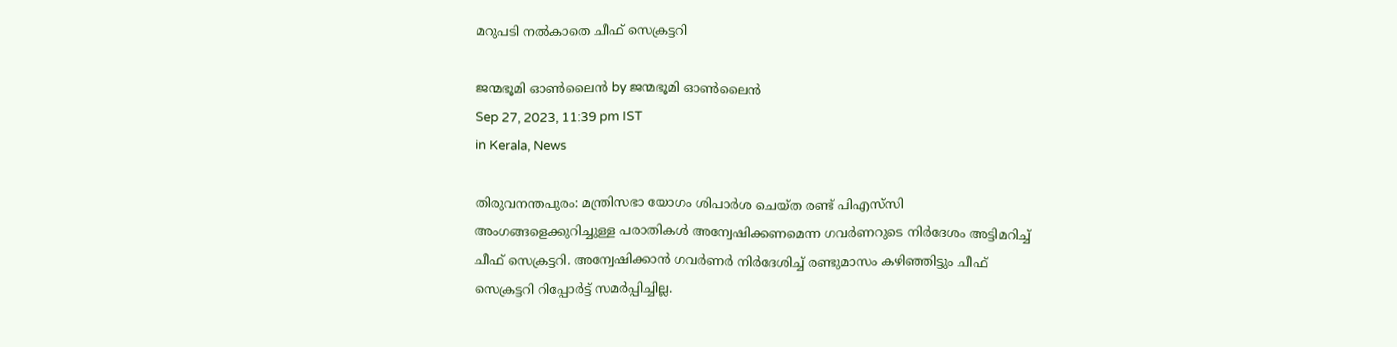മറുപടി നല്‍കാതെ ചീഫ് സെക്രട്ടറി

ജന്മഭൂമി ഓണ്‍ലൈന്‍ by ജന്മഭൂമി ഓണ്‍ലൈന്‍
Sep 27, 2023, 11:39 pm IST
in Kerala, News

തിരുവനന്തപുരം: മന്ത്രിസഭാ യോഗം ശിപാര്‍ശ ചെയ്ത രണ്ട് പിഎസ്‌സി അംഗങ്ങളെക്കുറിച്ചുള്ള പരാതികള്‍ അന്വേഷിക്കണമെന്ന ഗവര്‍ണറുടെ നിര്‍ദേശം അട്ടിമറിച്ച് ചീഫ് സെക്രട്ടറി. അന്വേഷിക്കാന്‍ ഗവര്‍ണര്‍ നിര്‍ദേശിച്ച് രണ്ടുമാസം കഴിഞ്ഞിട്ടും ചീഫ് സെക്രട്ടറി റിപ്പോര്‍ട്ട് സമര്‍പ്പിച്ചില്ല.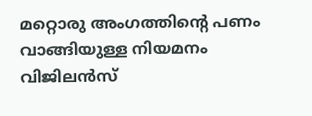മറ്റൊരു അംഗത്തിന്റെ പണം വാങ്ങിയുള്ള നിയമനം വിജിലന്‍സ്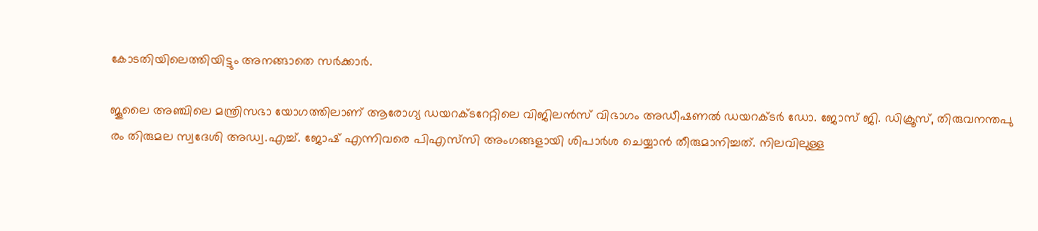കോടതിയിലെത്തിയിട്ടും അനങ്ങാതെ സര്‍ക്കാര്‍.

ജൂലൈ അഞ്ചിലെ മന്ത്രിസഭാ യോഗത്തിലാണ് ആരോഗ്യ ഡയറക്ടറേറ്റിലെ വിജിലന്‍സ് വിഭാഗം അഡീഷണല്‍ ഡയറക്ടര്‍ ഡോ. ജോസ് ജി. ഡിക്രൂസ്, തിരുവനന്തപു
രം തിരുമല സ്വദേശി അഡ്വ.എച്ച്. ജോഷ് എന്നിവരെ പിഎസ്‌സി അംഗങ്ങളായി ശിപാര്‍ശ ചെയ്യാന്‍ തീരുമാനിച്ചത്. നിലവിലുള്ള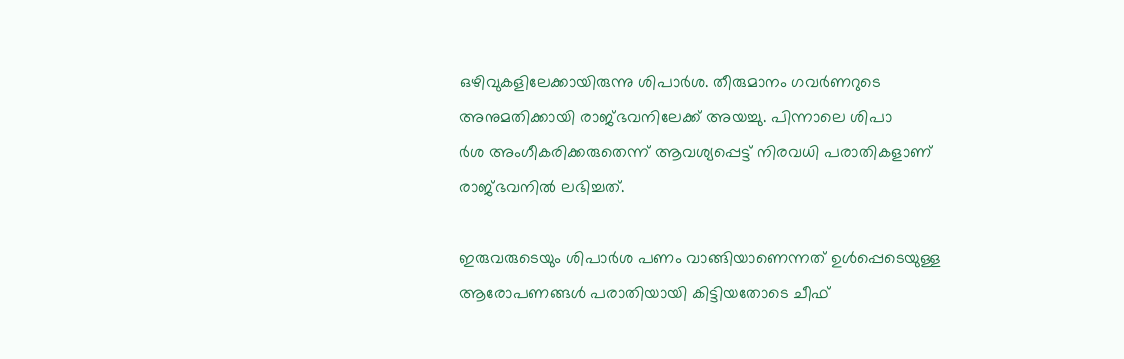ഒഴിവുകളിലേക്കായിരുന്നു ശിപാര്‍ശ. തീരുമാനം ഗവര്‍ണറുടെ അനുമതിക്കായി രാജ്ഭവനിലേക്ക് അയച്ചു. പിന്നാലെ ശിപാ
ര്‍ശ അംഗീകരിക്കരുതെന്ന് ആവശ്യപ്പെട്ട് നിരവധി പരാതികളാണ് രാജ്ഭവനില്‍ ലഭിച്ചത്.

ഇരുവരുടെയും ശിപാര്‍ശ പണം വാങ്ങിയാണെന്നത് ഉള്‍പ്പെടെയുള്ള ആരോപണങ്ങള്‍ പരാതിയായി കിട്ടിയതോടെ ചീഫ്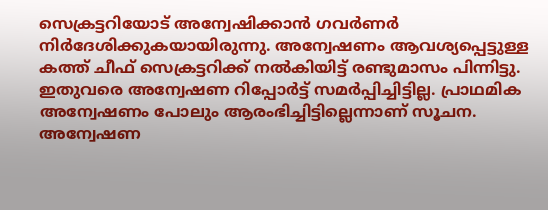സെക്രട്ടറിയോട് അന്വേഷിക്കാന്‍ ഗവര്‍ണര്‍ നിര്‍ദേശിക്കുകയായിരുന്നു. അന്വേഷണം ആവശ്യപ്പെട്ടുള്ള കത്ത് ചീഫ് സെക്രട്ടറിക്ക് നല്‍കിയിട്ട് രണ്ടുമാസം പിന്നിട്ടു. ഇതുവരെ അന്വേഷണ റിപ്പോര്‍ട്ട് സമര്‍പ്പിച്ചിട്ടില്ല. പ്രാഥമിക അന്വേഷണം പോലും ആരംഭിച്ചിട്ടില്ലെന്നാണ് സൂചന. അന്വേഷണ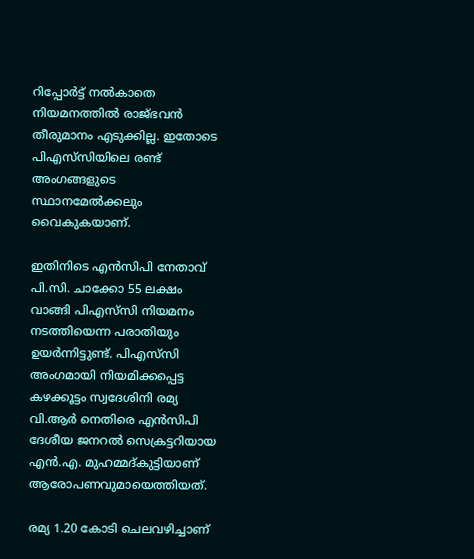റിപ്പോര്‍ട്ട് നല്‍കാതെ നിയമനത്തില്‍ രാജ്ഭവന്‍ തീരുമാനം എടുക്കില്ല. ഇതോടെ പിഎസ്‌സിയിലെ രണ്ട് അംഗങ്ങളുടെ സ്ഥാനമേല്‍ക്കലും വൈകുകയാണ്.

ഇതിനിടെ എന്‍സിപി നേതാവ് പി.സി. ചാക്കോ 55 ലക്ഷം വാങ്ങി പിഎസ്‌സി നിയമനം നടത്തിയെന്ന പരാതിയും ഉയര്‍ന്നിട്ടുണ്ട്. പിഎസ്‌സി അംഗമായി നിയമിക്കപ്പെട്ട കഴക്കൂട്ടം സ്വദേശിനി രമ്യ വി.ആര്‍ നെതിരെ എന്‍സിപി ദേശീയ ജനറല്‍ സെക്രട്ടറിയായ എന്‍.എ. മുഹമ്മദ്കുട്ടിയാണ് ആരോപണവുമായെത്തിയത്.

രമ്യ 1.20 കോടി ചെലവഴിച്ചാണ്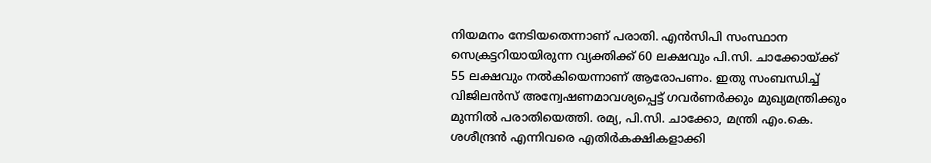നിയമനം നേടിയതെന്നാണ് പരാതി. എന്‍സിപി സംസ്ഥാന സെക്രട്ടറിയായിരുന്ന വ്യക്തിക്ക് 60 ലക്ഷവും പി.സി. ചാക്കോയ്‌ക്ക് 55 ലക്ഷവും നല്‍കിയെന്നാണ് ആരോപണം. ഇതു സംബന്ധിച്ച് വിജിലന്‍സ് അന്വേഷണമാവശ്യപ്പെട്ട് ഗവര്‍ണര്‍ക്കും മുഖ്യമന്ത്രിക്കും മുന്നില്‍ പരാതിയെത്തി. രമ്യ, പി.സി. ചാക്കോ, മന്ത്രി എം.കെ. ശശീന്ദ്രന്‍ എന്നിവരെ എതിര്‍കക്ഷികളാക്കി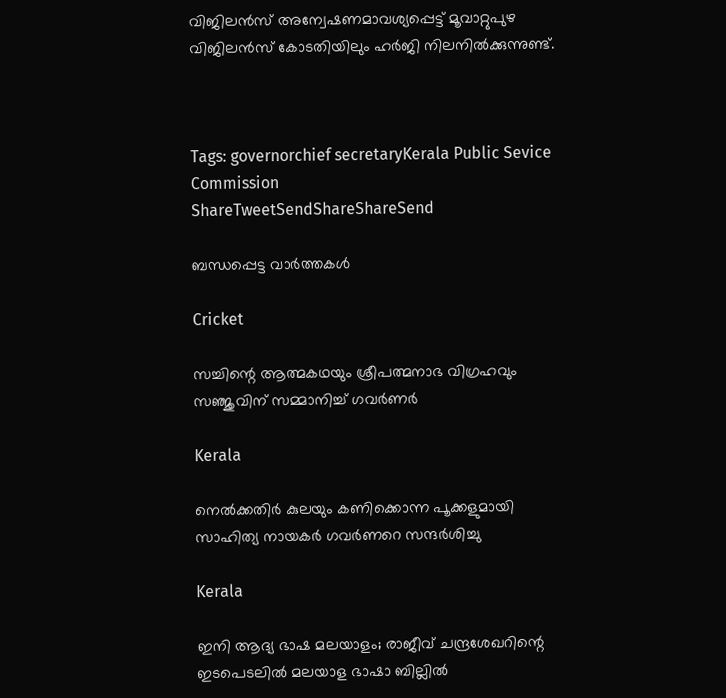വിജിലന്‍സ് അന്വേഷണമാവശ്യപ്പെട്ട് മൂവാറ്റുപുഴ വിജിലന്‍സ് കോടതിയിലും ഹര്‍ജി നിലനില്‍ക്കുന്നുണ്ട്.



Tags: governorchief secretaryKerala Public Sevice Commission
ShareTweetSendShareShareSend

ബന്ധപ്പെട്ട വാര്‍ത്തകള്‍

Cricket

സച്ചിന്റെ ആത്മകഥയും ശ്രീപത്മനാഭ വിഗ്രഹവും സഞ്ജുവിന് സമ്മാനിച്ച് ഗവര്‍ണര്‍

Kerala

നെല്‍ക്കതിര്‍ കുലയും കണിക്കൊന്ന പൂക്കളുമായി സാഹിത്യ നായകര്‍ ഗവര്‍ണറെ സന്ദര്‍ശിച്ചു

Kerala

ഇനി ആദ്യ ഭാഷ മലയാളം; രാജീവ് ചന്ദ്രശേഖറിന്റെ ഇടപെടലിൽ മലയാള ഭാഷാ ബില്ലിൽ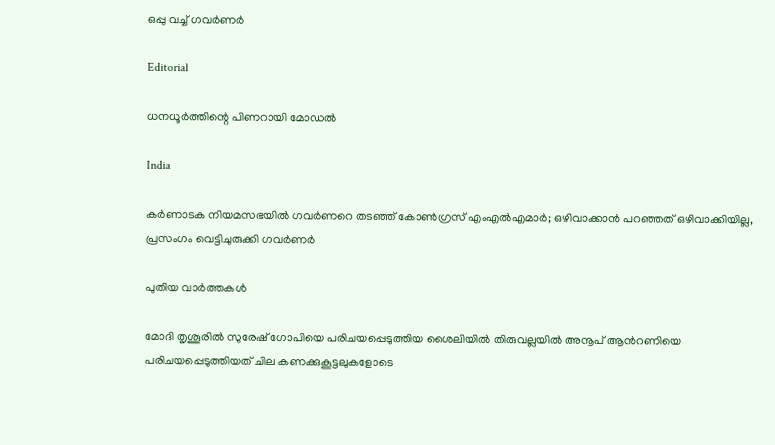ഒപ്പു വച്ച് ഗവർണർ

Editorial

ധനധൂര്‍ത്തിന്റെ പിണറായി മോഡല്‍

India

കർണാടക നിയമസഭയിൽ ഗവർണറെ തടഞ്ഞ് കോൺഗ്രസ് എംഎൽഎമാർ; ഒഴിവാക്കാൻ പറഞ്ഞത് ഒഴിവാക്കിയില്ല, പ്രസംഗം വെട്ടിചുരുക്കി ഗവർണർ

പുതിയ വാര്‍ത്തകള്‍

മോദി തൃശൂരില്‍ സുരേഷ് ഗോപിയെ പരിചയപ്പെടുത്തിയ ശൈലിയില്‍ തിരുവല്ലയില്‍ അനൂപ് ആന്‍റണിയെ പരിചയപ്പെടുത്തിയത് ചില കണക്കുകൂട്ടലുകളോടെ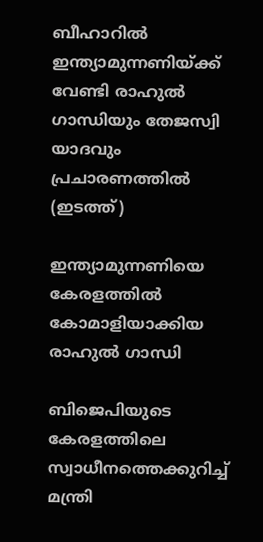ബീഹാറില്‍ ഇന്ത്യാമുന്നണിയ്ക്ക് വേണ്ടി രാഹുല്‍ ഗാന്ധിയും തേജസ്വി യാദവും പ്രചാരണത്തില്‍ (ഇടത്ത്)

ഇന്ത്യാമുന്നണിയെ കേരളത്തില്‍ കോമാളിയാക്കിയ രാഹുല്‍ ഗാന്ധി

ബിജെപിയുടെ കേരളത്തിലെ സ്വാധീനത്തെക്കുറിച്ച് മന്ത്രി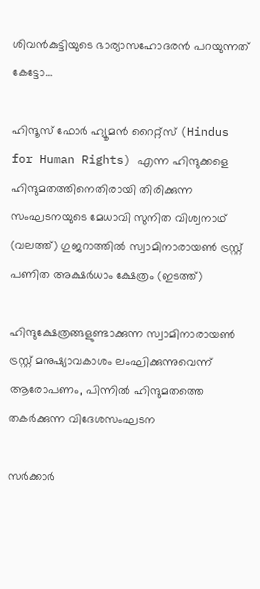ശിവന്‍കുട്ടിയുടെ ഭാര്യാസഹോദരന്‍ പറയുന്നത് കേട്ടോ…

ഹിന്ദൂസ് ഫോര്‍ ഹ്യൂമന്‍ റൈറ്റ്സ് (Hindus for Human Rights) എന്ന ഹിന്ദുക്കളെ ഹിന്ദുമതത്തിനെതിരായി തിരിക്കുന്ന സംഘടനയുടെ മേധാവി സുനിത വിശ്വനാഥ് (വലത്ത്) ഗുജറാത്തില്‍ സ്വാമിനാരായണ്‍ ട്രസ്റ്റ് പണിത അക്ഷര്‍ധാം ക്ഷേത്രം (ഇടത്ത്)

ഹിന്ദുക്ഷേത്രങ്ങളുണ്ടാക്കുന്ന സ്വാമിനാരായണ്‍ ട്രസ്റ്റ് മനുഷ്യാവകാശം ലംഘിക്കുന്നുവെന്ന് ആരോപണം, പിന്നില്‍ ഹിന്ദുമതത്തെ തകര്‍ക്കുന്ന വിദേശസംഘടന

സര്‍ക്കാര്‍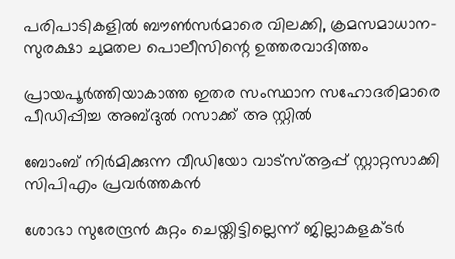പരിപാടികളില്‍ ബൗണ്‍സര്‍മാരെ വിലക്കി, ക്രമസമാധാന-സുരക്ഷാ ചുമതല പൊലീസിന്റെ ഉത്തരവാദിത്തം

പ്രായപൂര്‍ത്തിയാകാത്ത ഇതര സംസ്ഥാന സഹോദരിമാരെ പീഡിപ്പിച്ച അബ്ദുല്‍ റസാക്ക് അ സ്റ്റില്‍

ബോംബ് നിര്‍മിക്കുന്ന വീഡിയോ വാട്‌സ്ആപ്പ് സ്റ്റാറ്റസാക്കി സിപിഎം പ്രവര്‍ത്തകന്‍

ശോഭാ സുരേന്ദ്രന്‍ കുറ്റം ചെയ്തിട്ടില്ലെന്ന് ജില്ലാകളക്ടര്‍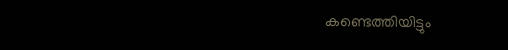കണ്ടെത്തിയിട്ടും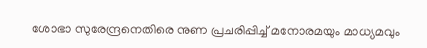ശോഭാ സുരേന്ദ്രനെതിരെ നുണ പ്രചരിപ്പിച്ച് മനോരമയും മാധ്യമവും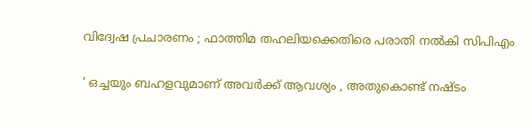വിദ്വേഷ പ്രചാരണം ; ഫാത്തിമ തഹലിയക്കെതിരെ പരാതി നല്‍കി സിപിഎം

‘ ഒച്ചയും ബഹളവുമാണ് അവർക്ക് ആവശ്യം , അതുകൊണ്ട് നഷ്ടം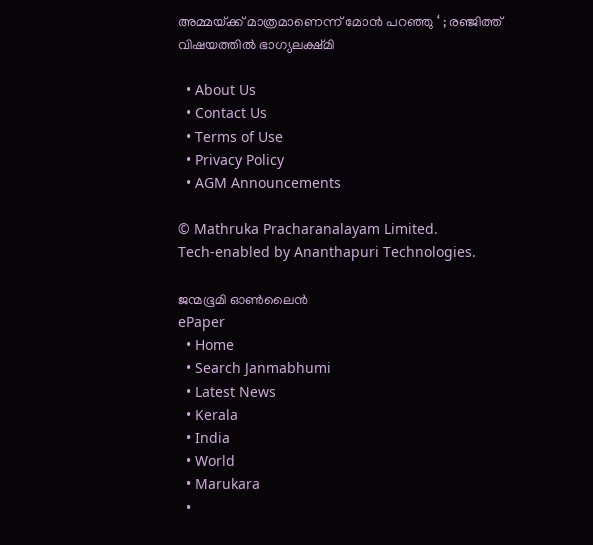അമ്മയ്‌ക്ക് മാത്രമാണെന്ന് മോൻ പറഞ്ഞു ‘ ; രഞ്ജിത്ത് വിഷയത്തിൽ ഭാഗ്യലക്ഷ്മി

  • About Us
  • Contact Us
  • Terms of Use
  • Privacy Policy
  • AGM Announcements

© Mathruka Pracharanalayam Limited.
Tech-enabled by Ananthapuri Technologies.

ജന്മഭൂമി ഓണ്‍ലൈന്‍
ePaper
  • Home
  • Search Janmabhumi
  • Latest News
  • Kerala
  • India
  • World
  • Marukara
  •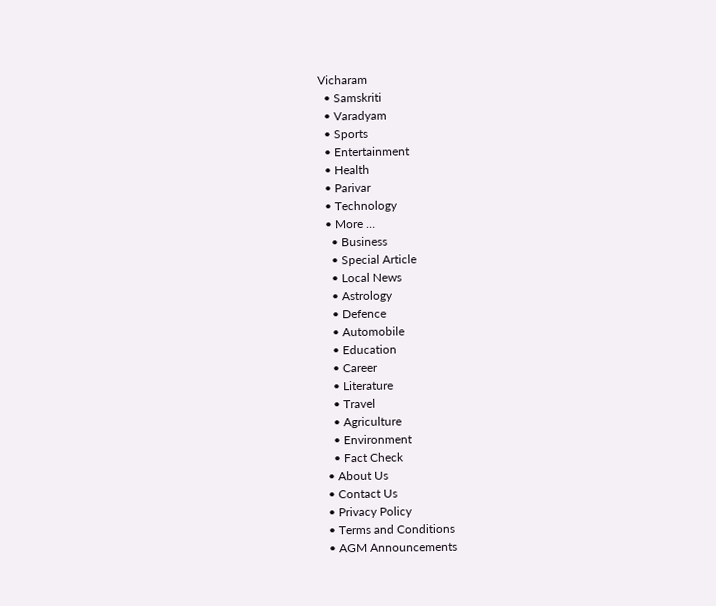Vicharam
  • Samskriti
  • Varadyam
  • Sports
  • Entertainment
  • Health
  • Parivar
  • Technology
  • More …
    • Business
    • Special Article
    • Local News
    • Astrology
    • Defence
    • Automobile
    • Education
    • Career
    • Literature
    • Travel
    • Agriculture
    • Environment
    • Fact Check
  • About Us
  • Contact Us
  • Privacy Policy
  • Terms and Conditions
  • AGM Announcements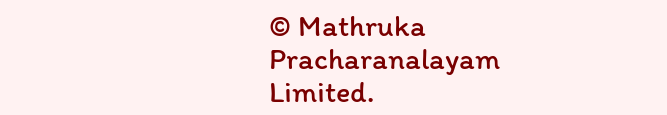© Mathruka Pracharanalayam Limited.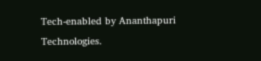Tech-enabled by Ananthapuri Technologies.